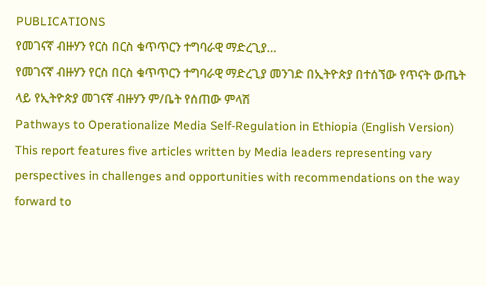PUBLICATIONS
የመገናኛ ብዙሃን የርስ በርስ ቁጥጥርን ተግባራዊ ማድረጊያ…
የመገናኛ ብዙሃን የርስ በርስ ቁጥጥርን ተግባራዊ ማድረጊያ መንገድ በኢትዮጵያ በተሰኘው የጥናት ውጤት ላይ የኢትዮጵያ መገናኛ ብዙሃን ም/ቤት የሰጠው ምላሽ
Pathways to Operationalize Media Self-Regulation in Ethiopia (English Version)
This report features five articles written by Media leaders representing vary perspectives in challenges and opportunities with recommendations on the way forward to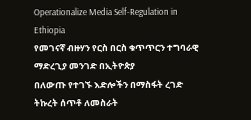Operationalize Media Self-Regulation in Ethiopia
የመገናኛ ብዙሃን የርስ በርስ ቁጥጥርን ተግባራዊ ማድረጊያ መንገድ በኢትዮጵያ
በለውጡ የተገኙ እድሎችን በማስፋት ረገድ ትኩረት ሰጥቶ ለመስራት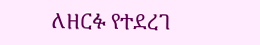ለዘርፉ የተደረገ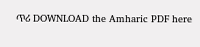ጥሪ DOWNLOAD the Amharic PDF here